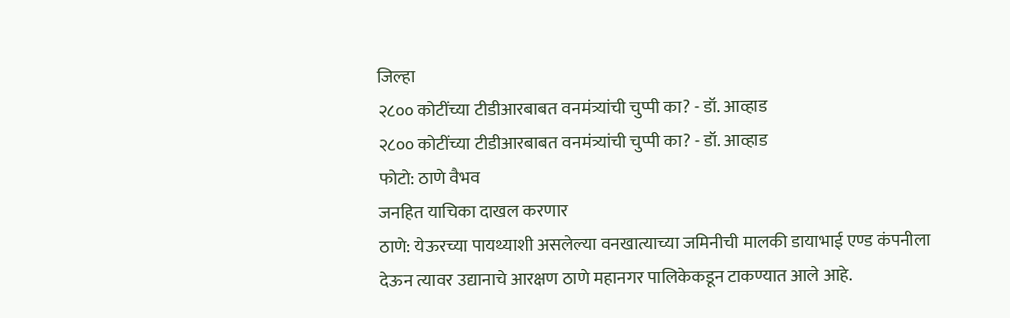जिल्हा
२८०० कोटींच्या टीडीआरबाबत वनमंत्र्यांची चुप्पी का? - डॉ. आव्हाड
२८०० कोटींच्या टीडीआरबाबत वनमंत्र्यांची चुप्पी का? - डॉ. आव्हाड
फोटो: ठाणे वैभव
जनहित याचिका दाखल करणार
ठाणे: येऊरच्या पायथ्याशी असलेल्या वनखात्याच्या जमिनीची मालकी डायाभाई एण्ड कंपनीला देऊन त्यावर उद्यानाचे आरक्षण ठाणे महानगर पालिकेकडून टाकण्यात आले आहे.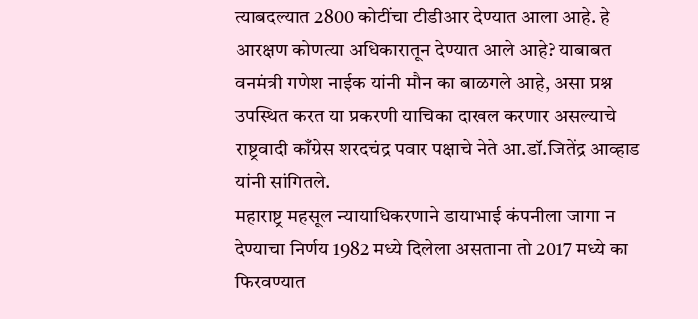त्याबदल्यात 2800 कोटींचा टीडीआर देण्यात आला आहे. हे आरक्षण कोणत्या अधिकारातून देण्यात आले आहे? याबाबत वनमंत्री गणेश नाईक यांनी मौन का बाळगले आहे, असा प्रश्न उपस्थित करत या प्रकरणी याचिका दाखल करणार असल्याचे राष्ट्रवादी काँग्रेस शरदचंद्र पवार पक्षाचे नेते आ.डॉ.जितेंद्र आव्हाड यांनी सांगितले.
महाराष्ट्र महसूल न्यायाधिकरणाने डायाभाई कंपनीला जागा न देण्याचा निर्णय 1982 मध्ये दिलेला असताना तो 2017 मध्ये का फिरवण्यात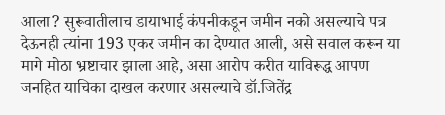आला? सुरूवातीलाच डायाभाई कंपनीकडून जमीन नको असल्याचे पत्र देऊनही त्यांना 193 एकर जमीन का देण्यात आली, असे सवाल करून या मागे मोठा भ्रष्टाचार झाला आहे, असा आरोप करीत याविरूद्ध आपण जनहित याचिका दाखल करणार असल्याचे डॉ.जितेंद्र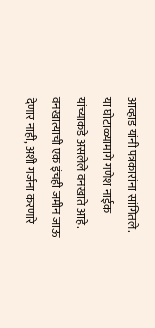आव्हाड यांनी पत्रकारांना सांगितले. या घोटाळ्यामागे गणेश नाईक यांच्याकडे असलेले वनखाते आहे. वनखात्याची एक इंचही जमीन जाऊ देणार नाही, अशी गर्जना करणारे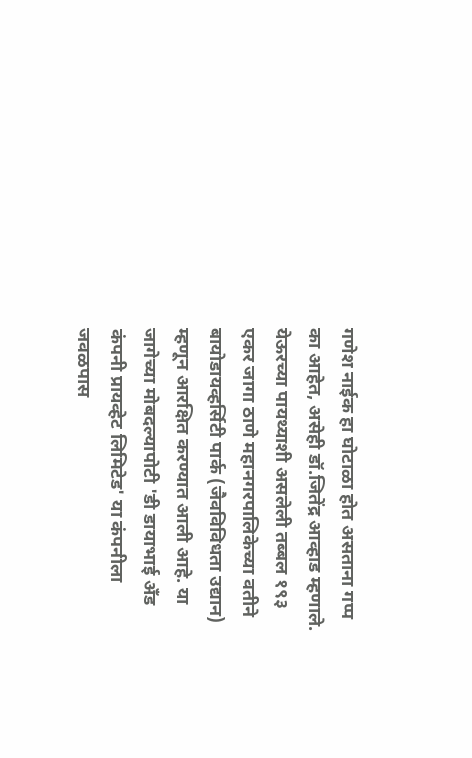गणेश नाईक हा घोटाळा होत असताना गप्प का आहेत, असेही डॉ.जितेंद्र आव्हाड म्हणाले.
येऊरच्या पायथ्याशी असलेली तब्बल १९३ एकर जागा ठाणे महानगरपालिकेच्या वतीने बायोडायव्हर्सिटी पार्क (जैवविविधता उद्यान) म्हणून आरक्षित करण्यात आली आहे. या जागेच्या मोबदल्यापोटी 'डी डायाभाई अँड कंपनी प्रायव्हेट लिमिटेड' या कंपनीला जवळपास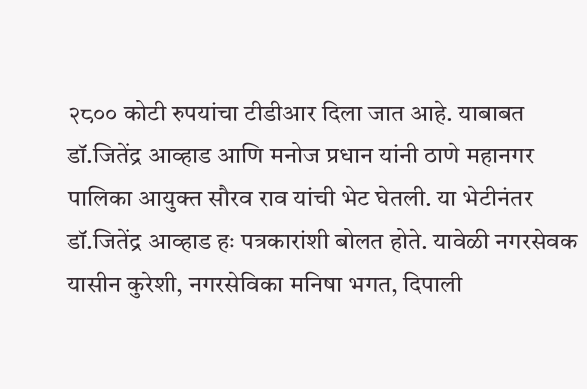२८०० कोटी रुपयांचा टीडीआर दिला जात आहे. याबाबत डॉ.जितेंद्र आव्हाड आणि मनोज प्रधान यांनी ठाणे महानगर पालिका आयुक्त सौरव राव यांची भेट घेतली. या भेटीनंतर डॉ.जितेंद्र आव्हाड हः पत्रकारांशी बोलत होते. यावेळी नगरसेवक यासीन कुरेशी, नगरसेविका मनिषा भगत, दिपाली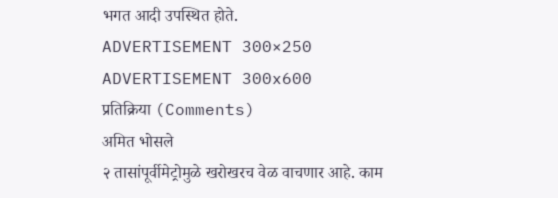भगत आदी उपस्थित होते.
ADVERTISEMENT 300×250
ADVERTISEMENT 300x600
प्रतिक्रिया (Comments)
अमित भोसले
२ तासांपूर्वीमेट्रोमुळे खरोखरच वेळ वाचणार आहे. काम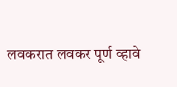लवकरात लवकर पूर्ण व्हावे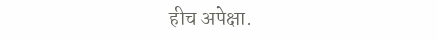हीच अपेक्षा.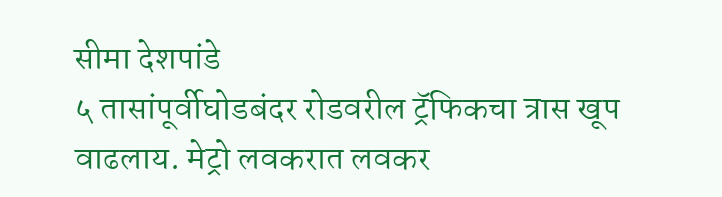सीमा देशपांडे
५ तासांपूर्वीघोडबंदर रोडवरील ट्रॅफिकचा त्रास खूप वाढलाय. मेट्रो लवकरात लवकर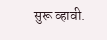सुरू व्हावी.